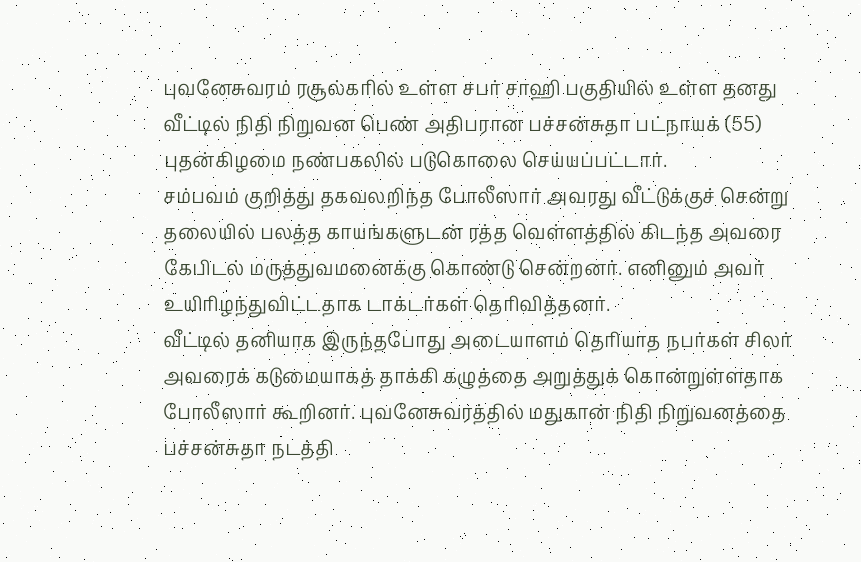புவனேசுவரம் ரசூல்கரில் உள்ள சபர் சாஹி பகுதியில் உள்ள தனது வீட்டில் நிதி நிறுவன பெண் அதிபரான பச்சன்சுதா பட்நாயக் (55) புதன்கிழமை நண்பகலில் படுகொலை செய்யப்பட்டார்.
சம்பவம் குறித்து தகவலறிந்த போலீஸார் அவரது வீட்டுக்குச் சென்று தலையில் பலத்த காயங்களுடன் ரத்த வெள்ளத்தில் கிடந்த அவரை கேபிடல் மருத்துவமனைக்கு கொண்டு சென்றனர். எனினும் அவர் உயிரிழந்துவிட்டதாக டாக்டர்கள் தெரிவித்தனர்.
வீட்டில் தனியாக இருந்தபோது அடையாளம் தெரியாத நபர்கள் சிலர் அவரைக் கடுமையாகத் தாக்கி கழுத்தை அறுத்துக் கொன்றுள்ளதாக போலீஸார் கூறினர். புவனேசுவரத்தில் மதுகான் நிதி நிறுவனத்தை பச்சன்சுதா நடத்தி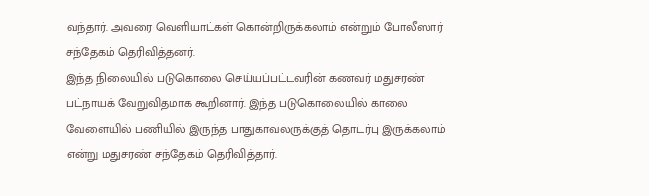வந்தார். அவரை வெளியாட்கள் கொன்றிருக்கலாம் என்றும் போலீஸார் சந்தேகம் தெரிவித்தனர்.
இந்த நிலையில் படுகொலை செய்யப்பட்டவரின் கணவர் மதுசரண் பட்நாயக் வேறுவிதமாக கூறினார். இந்த படுகொலையில் காலை வேளையில் பணியில் இருந்த பாதுகாவலருக்குத் தொடர்பு இருக்கலாம் என்று மதுசரண் சந்தேகம் தெரிவித்தார்.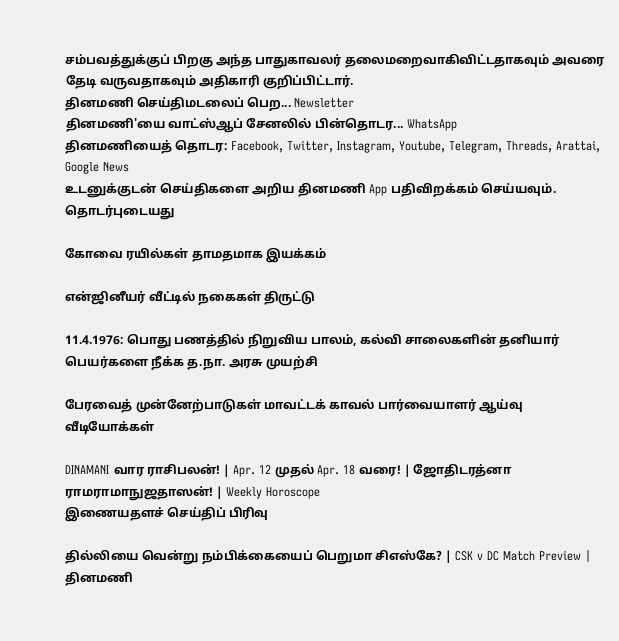சம்பவத்துக்குப் பிறகு அந்த பாதுகாவலர் தலைமறைவாகிவிட்டதாகவும் அவரை தேடி வருவதாகவும் அதிகாரி குறிப்பிட்டார்.
தினமணி செய்திமடலைப் பெற... Newsletter
தினமணி'யை வாட்ஸ்ஆப் சேனலில் பின்தொடர... WhatsApp
தினமணியைத் தொடர: Facebook, Twitter, Instagram, Youtube, Telegram, Threads, Arattai, Google News
உடனுக்குடன் செய்திகளை அறிய தினமணி App பதிவிறக்கம் செய்யவும்.
தொடர்புடையது

கோவை ரயில்கள் தாமதமாக இயக்கம்

என்ஜினீயர் வீட்டில் நகைகள் திருட்டு

11.4.1976: பொது பணத்தில் நிறுவிய பாலம், கல்வி சாலைகளின் தனியார் பெயர்களை நீக்க த.நா. அரசு முயற்சி

பேரவைத் முன்னேற்பாடுகள் மாவட்டக் காவல் பார்வையாளர் ஆய்வு
வீடியோக்கள்

DINAMANI வார ராசிபலன்! | Apr. 12 முதல் Apr. 18 வரை! | ஜோதிடரத்னா ராமராமாநுஜதாஸன்! | Weekly Horoscope
இணையதளச் செய்திப் பிரிவு

தில்லியை வென்று நம்பிக்கையைப் பெறுமா சிஎஸ்கே? | CSK v DC Match Preview |
தினமணி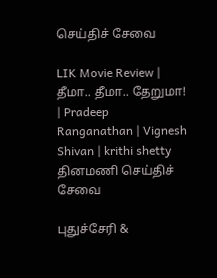செய்திச் சேவை

LIK Movie Review | தீமா.. தீமா.. தேறுமா! | Pradeep Ranganathan | Vignesh Shivan | krithi shetty
தினமணி செய்திச் சேவை

புதுச்சேரி &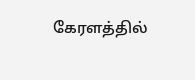கேரளத்தில்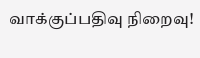வாக்குப்பதிவு நிறைவு!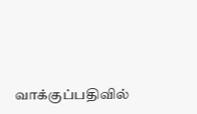வாக்குப்பதிவில்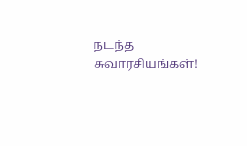நடந்த சுவாரசியங்கள்!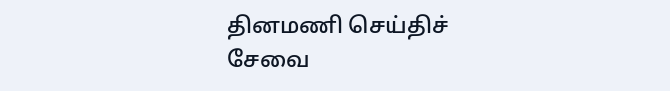தினமணி செய்திச் சேவை